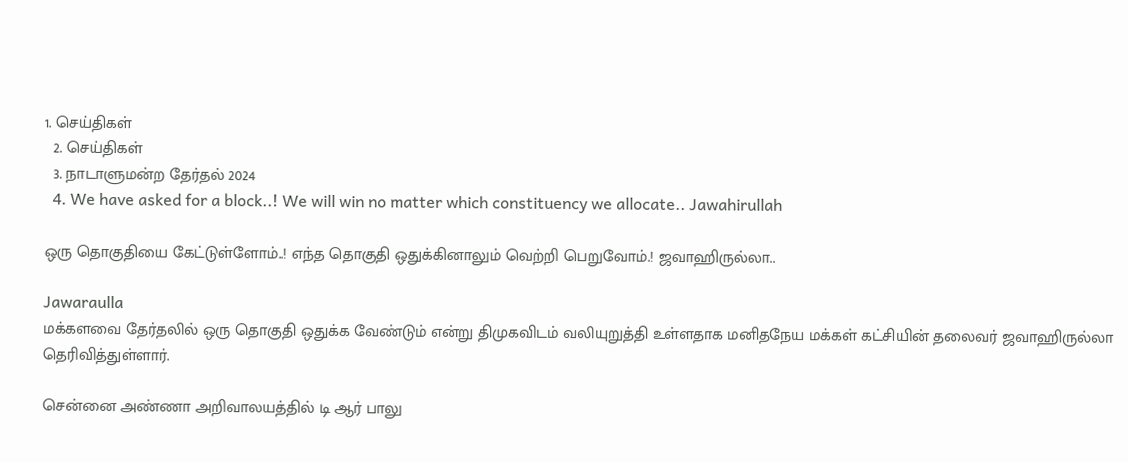1. செய்திகள்
  2. செய்திகள்
  3. நாடாளுமன்ற தேர்தல் 2024
  4. We have asked for a block..! We will win no matter which constituency we allocate.. Jawahirullah

ஒரு தொகுதியை கேட்டுள்ளோம்..! எந்த தொகுதி ஒதுக்கினாலும் வெற்றி பெறுவோம்.! ஜவாஹிருல்லா..

Jawaraulla
மக்களவை தேர்தலில் ஒரு தொகுதி ஒதுக்க வேண்டும் என்று திமுகவிடம் வலியுறுத்தி உள்ளதாக மனிதநேய மக்கள் கட்சியின் தலைவர் ஜவாஹிருல்லா தெரிவித்துள்ளார்.

சென்னை அண்ணா அறிவாலயத்தில் டி ஆர் பாலு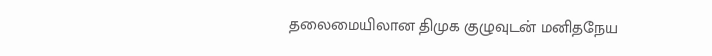தலைமையிலான திமுக குழுவுடன் மனிதநேய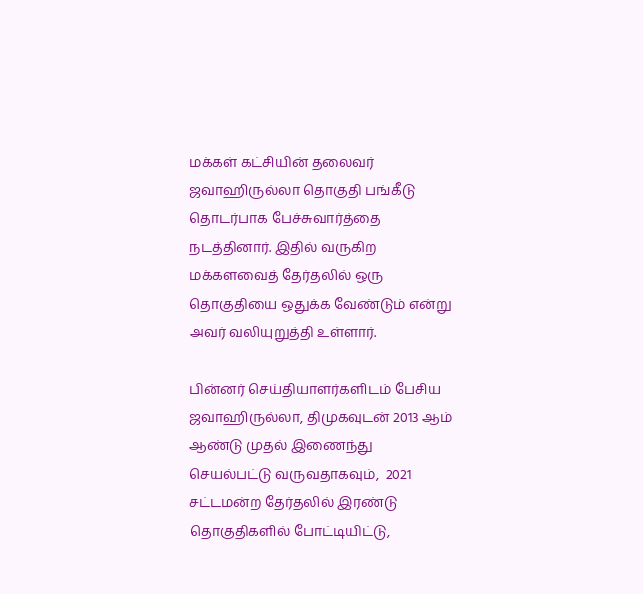மக்கள் கட்சியின் தலைவர் ஜவாஹிருல்லா தொகுதி பங்கீடு தொடர்பாக பேச்சுவார்த்தை நடத்தினார். இதில் வருகிற மக்களவைத் தேர்தலில் ஒரு தொகுதியை ஒதுக்க வேண்டும் என்று அவர் வலியுறுத்தி உள்ளார்.

பின்னர் செய்தியாளர்களிடம் பேசிய ஜவாஹிருல்லா, திமுகவுடன் 2013 ஆம் ஆண்டு முதல் இணைந்து செயல்பட்டு வருவதாகவும்,  2021 சட்டமன்ற தேர்தலில் இரண்டு தொகுதிகளில் போட்டியிட்டு,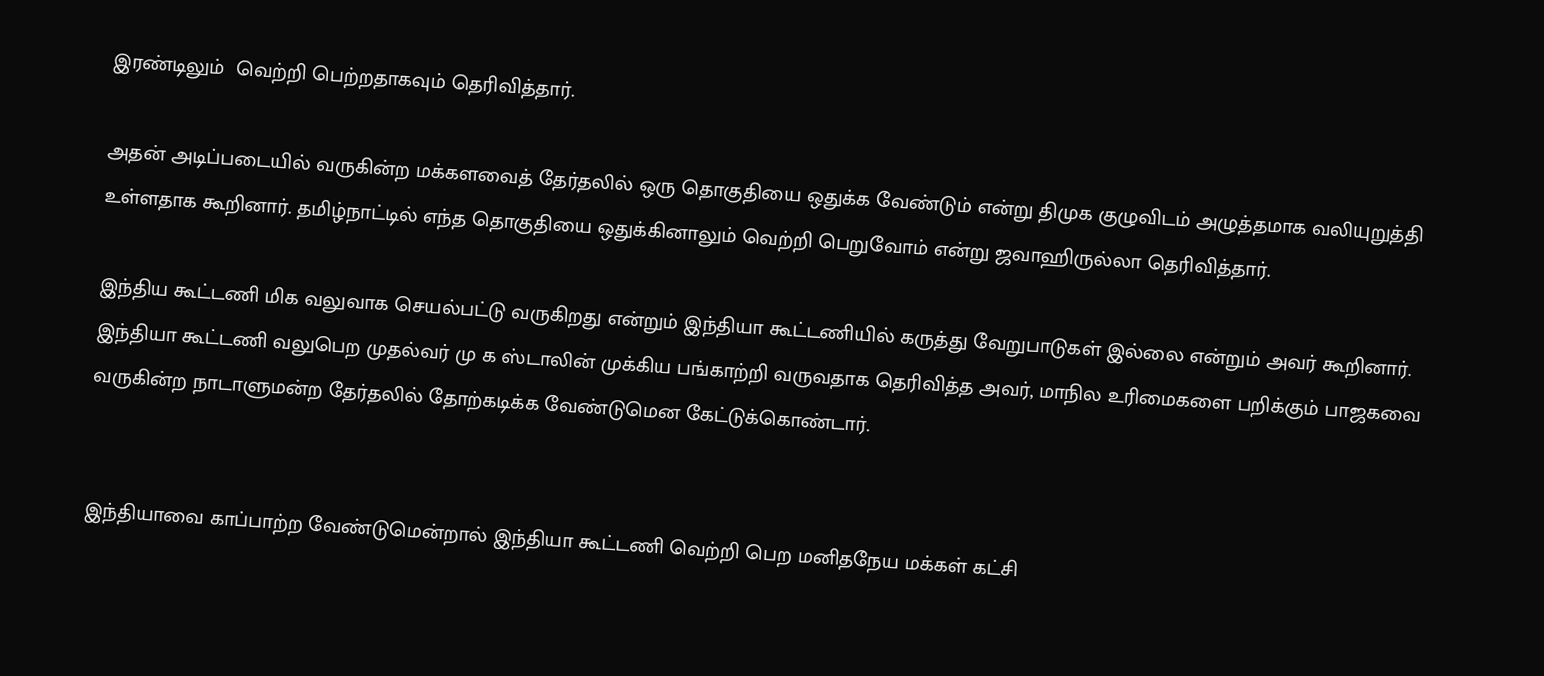இரண்டிலும்  வெற்றி பெற்றதாகவும் தெரிவித்தார்.

அதன் அடிப்படையில் வருகின்ற மக்களவைத் தேர்தலில் ஒரு தொகுதியை ஒதுக்க வேண்டும் என்று திமுக குழுவிடம் அழுத்தமாக வலியுறுத்தி உள்ளதாக கூறினார். தமிழ்நாட்டில் எந்த தொகுதியை ஒதுக்கினாலும் வெற்றி பெறுவோம் என்று ஜவாஹிருல்லா தெரிவித்தார்.

இந்திய கூட்டணி மிக வலுவாக செயல்பட்டு வருகிறது என்றும் இந்தியா கூட்டணியில் கருத்து வேறுபாடுகள் இல்லை என்றும் அவர் கூறினார்.  இந்தியா கூட்டணி வலுபெற முதல்வர் மு க ஸ்டாலின் முக்கிய பங்காற்றி வருவதாக தெரிவித்த அவர், மாநில உரிமைகளை பறிக்கும் பாஜகவை வருகின்ற நாடாளுமன்ற தேர்தலில் தோற்கடிக்க வேண்டுமென கேட்டுக்கொண்டார்.


இந்தியாவை காப்பாற்ற வேண்டுமென்றால் இந்தியா கூட்டணி வெற்றி பெற மனிதநேய மக்கள் கட்சி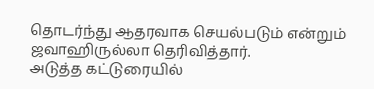தொடர்ந்து ஆதரவாக செயல்படும் என்றும் ஜவாஹிருல்லா தெரிவித்தார்.
அடுத்த கட்டுரையில்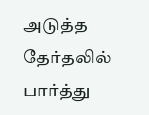அடுத்த தேர்தலில் பார்த்து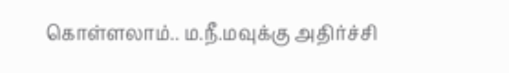கொள்ளலாம்.. ம.நீ.மவுக்கு அதிர்ச்சி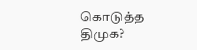கொடுத்த திமுக?